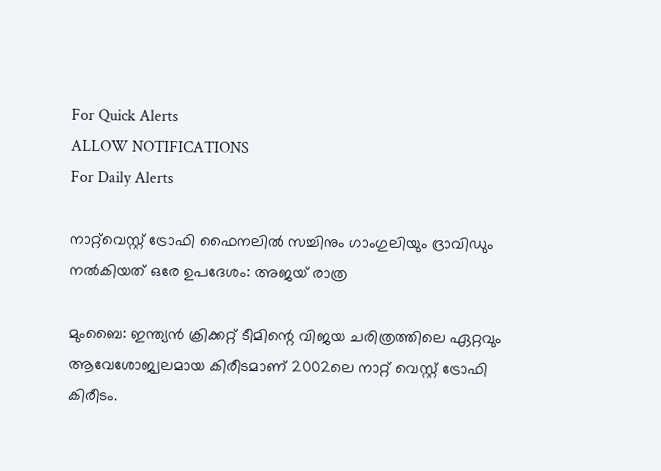For Quick Alerts
ALLOW NOTIFICATIONS
For Daily Alerts

നാറ്റ്‌വെസ്റ്റ് ട്രോഫി ഫൈനലില്‍ സച്ചിനും ഗാംഗുലിയും ദ്രാവിഡും നല്‍കിയത് ഒരേ ഉപദേശം: അജയ് രാത്ര

മുംബൈ: ഇന്ത്യന്‍ ക്രിക്കറ്റ് ടീമിന്റെ വിജയ ചരിത്രത്തിലെ ഏറ്റവും ആവേശോജ്വലമായ കിരീടമാണ് 2002ലെ നാറ്റ് വെസ്റ്റ് ട്രോഫി കിരീടം.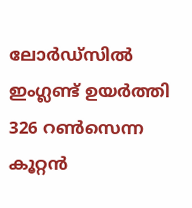ലോര്‍ഡ്‌സില്‍ ഇംഗ്ലണ്ട് ഉയര്‍ത്തി 326 റണ്‍സെന്ന കൂറ്റന്‍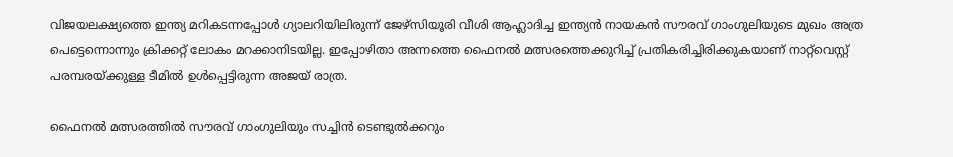വിജയലക്ഷ്യത്തെ ഇന്ത്യ മറികടന്നപ്പോള്‍ ഗ്യാലറിയിലിരുന്ന് ജേഴ്‌സിയൂരി വീശി ആഹ്ലാദിച്ച ഇന്ത്യന്‍ നായകന്‍ സൗരവ് ഗാംഗുലിയുടെ മുഖം അത്ര പെട്ടെന്നൊന്നും ക്രിക്കറ്റ് ലോകം മറക്കാനിടയില്ല. ഇപ്പോഴിതാ അന്നത്തെ ഫൈനല്‍ മത്സരത്തെക്കുറിച്ച് പ്രതികരിച്ചിരിക്കുകയാണ് നാറ്റ്‌വെസ്റ്റ് പരമ്പരയ്ക്കുള്ള ടീമില്‍ ഉള്‍പ്പെട്ടിരുന്ന അജയ് രാത്ര.

ഫൈനല്‍ മത്സരത്തില്‍ സൗരവ് ഗാംഗുലിയും സച്ചിന്‍ ടെണ്ടുല്‍ക്കറും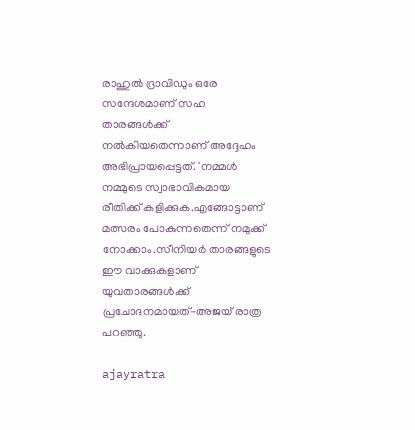രാഹുല്‍ ദ്രാവിഡും ഒരേ സന്ദേശമാണ് സഹ താരങ്ങള്‍ക്ക് നല്‍കിയതെന്നാണ് അദ്ദേഹം അഭിപ്രായപ്പെട്ടത്. 'നമ്മള്‍ നമ്മുടെ സ്വാഭാവികമായ രീതിക്ക് കളിക്കുക.എങ്ങോട്ടാണ് മത്സരം പോകുന്നതെന്ന് നമുക്ക് നോക്കാം.സീനിയര്‍ താരങ്ങളുടെ ഈ വാക്കുകളാണ് യുവതാരങ്ങള്‍ക്ക് പ്രചോദനമായത്-അജയ് രാത്ര പറഞ്ഞു.

ajayratra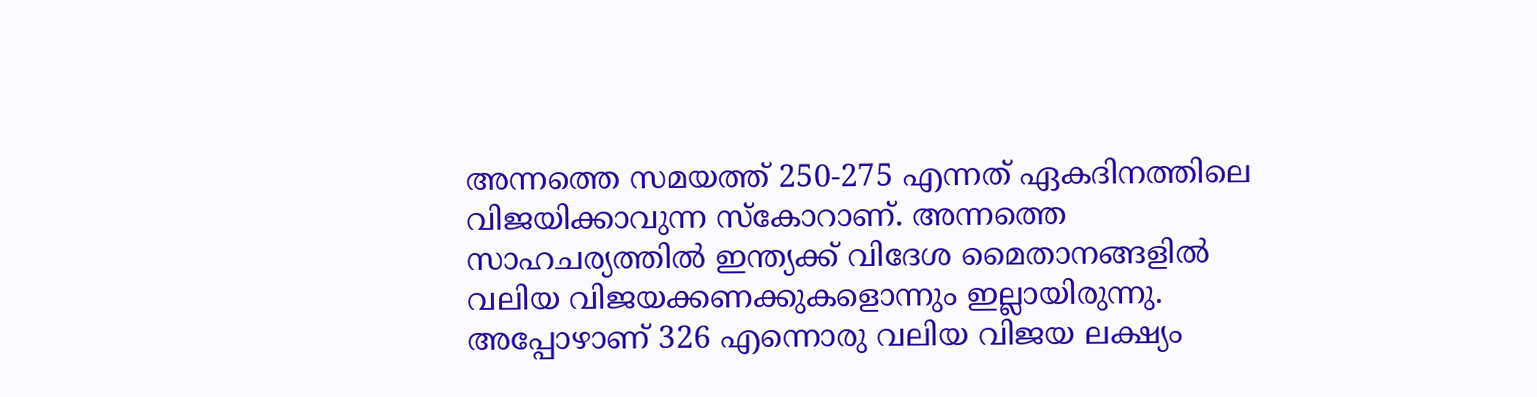അന്നത്തെ സമയത്ത് 250-275 എന്നത് ഏകദിനത്തിലെ വിജയിക്കാവുന്ന സ്‌കോറാണ്. അന്നത്തെ സാഹചര്യത്തില്‍ ഇന്ത്യക്ക് വിദേശ മൈതാനങ്ങളില്‍ വലിയ വിജയക്കണക്കുകളൊന്നും ഇല്ലായിരുന്നു. അപ്പോഴാണ് 326 എന്നൊരു വലിയ വിജയ ലക്ഷ്യം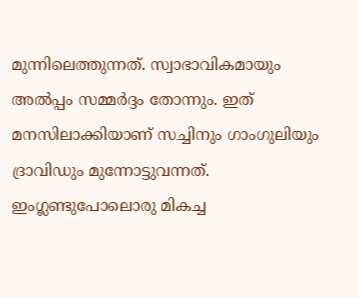മുന്നിലെത്തുന്നത്. സ്വാഭാവികമായും അല്‍പ്പം സമ്മര്‍ദ്ദം തോന്നും. ഇത് മനസിലാക്കിയാണ് സച്ചിനും ഗാംഗുലിയും ദ്രാവിഡും മുന്നോട്ടുവന്നത്. ഇംഗ്ലണ്ടുപോലൊരു മികച്ച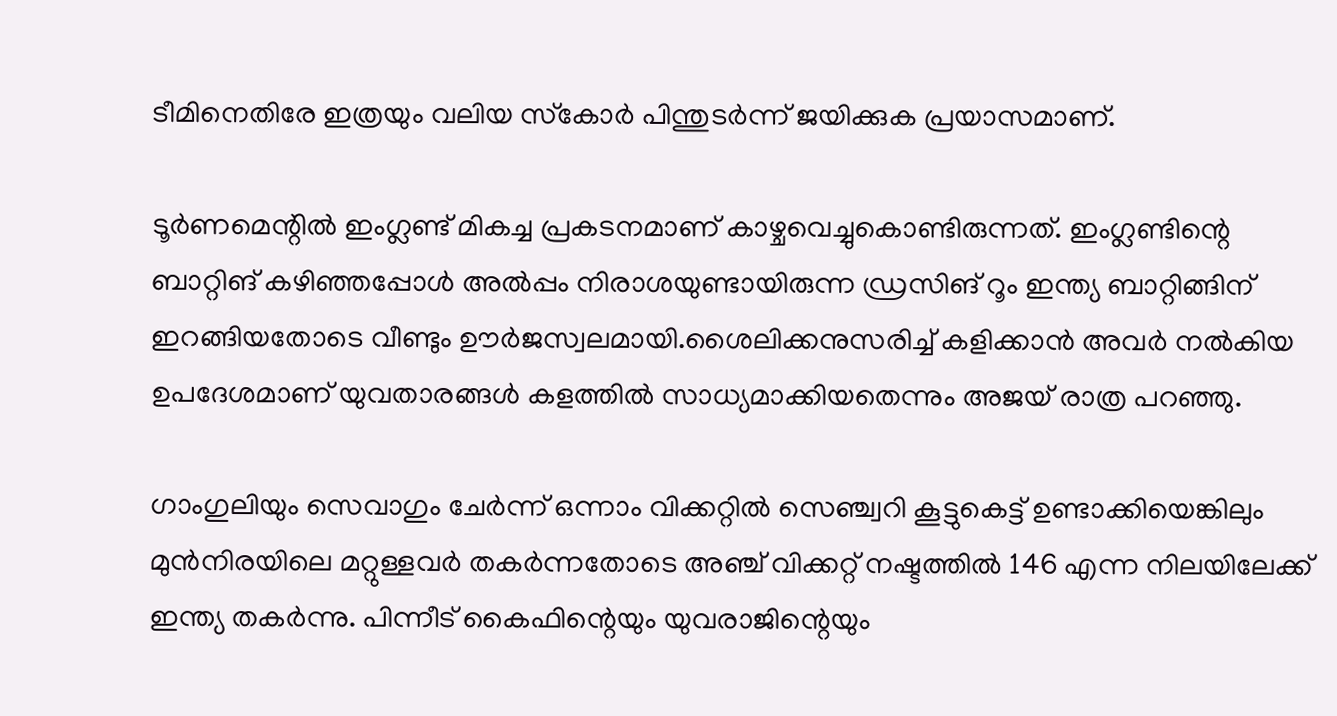ടീമിനെതിരേ ഇത്രയും വലിയ സ്‌കോര്‍ പിന്തുടര്‍ന്ന് ജയിക്കുക പ്രയാസമാണ്.

ടൂര്‍ണമെന്റില്‍ ഇംഗ്ലണ്ട് മികച്ച പ്രകടനമാണ് കാഴ്ചവെച്ചുകൊണ്ടിരുന്നത്. ഇംഗ്ലണ്ടിന്റെ ബാറ്റിങ് കഴിഞ്ഞപ്പോള്‍ അല്‍പ്പം നിരാശയുണ്ടായിരുന്ന ഡ്രസിങ് റൂം ഇന്ത്യ ബാറ്റിങ്ങിന് ഇറങ്ങിയതോടെ വീണ്ടും ഊര്‍ജസ്വലമായി.ശൈലിക്കനുസരിച്ച് കളിക്കാന്‍ അവര്‍ നല്‍കിയ ഉപദേശമാണ് യുവതാരങ്ങള്‍ കളത്തില്‍ സാധ്യമാക്കിയതെന്നും അജയ് രാത്ര പറഞ്ഞു.

ഗാംഗുലിയും സെവാഗും ചേര്‍ന്ന് ഒന്നാം വിക്കറ്റില്‍ സെഞ്ച്വറി കൂട്ടുകെട്ട് ഉണ്ടാക്കിയെങ്കിലും മുന്‍നിരയിലെ മറ്റുള്ളവര്‍ തകര്‍ന്നതോടെ അഞ്ച് വിക്കറ്റ് നഷ്ടത്തില്‍ 146 എന്ന നിലയിലേക്ക് ഇന്ത്യ തകര്‍ന്നു. പിന്നീട് കൈഫിന്റെയും യുവരാജിന്റെയും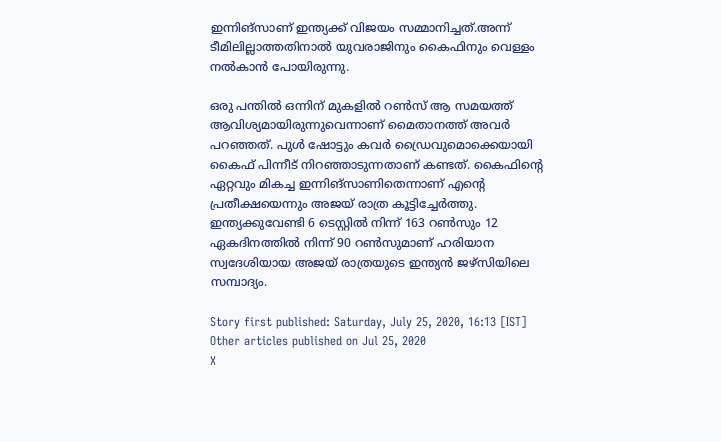ഇന്നിങ്‌സാണ് ഇന്ത്യക്ക് വിജയം സമ്മാനിച്ചത്.അന്ന് ടീമിലില്ലാത്തതിനാല്‍ യുവരാജിനും കൈഫിനും വെള്ളം നല്‍കാന്‍ പോയിരുന്നു.

ഒരു പന്തില്‍ ഒന്നിന് മുകളില്‍ റണ്‍സ് ആ സമയത്ത് ആവിശ്യമായിരുന്നുവെന്നാണ് മൈതാനത്ത് അവര്‍ പറഞ്ഞത്. പുള്‍ ഷോട്ടും കവര്‍ ഡ്രൈവുമൊക്കെയായി കൈഫ് പിന്നീട് നിറഞ്ഞാടുന്നതാണ് കണ്ടത്. കൈഫിന്റെ ഏറ്റവും മികച്ച ഇന്നിങ്‌സാണിതെന്നാണ് എന്റെ പ്രതീക്ഷയെന്നും അജയ് രാത്ര കൂട്ടിച്ചേര്‍ത്തു. ഇന്ത്യക്കുവേണ്ടി 6 ടെസ്റ്റില്‍ നിന്ന് 163 റണ്‍സും 12 ഏകദിനത്തില്‍ നിന്ന് 90 റണ്‍സുമാണ് ഹരിയാന സ്വദേശിയായ അജയ് രാത്രയുടെ ഇന്ത്യന്‍ ജഴ്‌സിയിലെ സമ്പാദ്യം.

Story first published: Saturday, July 25, 2020, 16:13 [IST]
Other articles published on Jul 25, 2020
X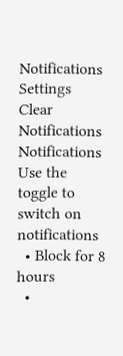Notifications
Settings
Clear Notifications
Notifications
Use the toggle to switch on notifications
  • Block for 8 hours
  •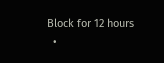Block for 12 hours
  •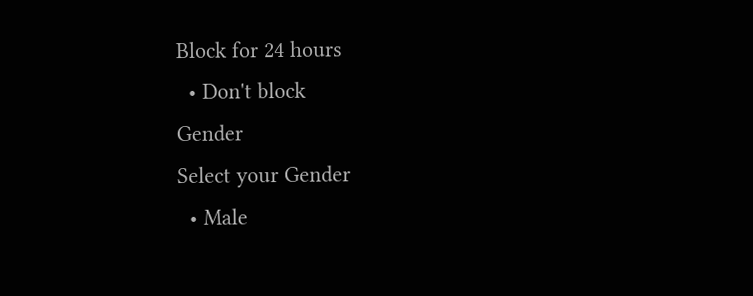Block for 24 hours
  • Don't block
Gender
Select your Gender
  • Male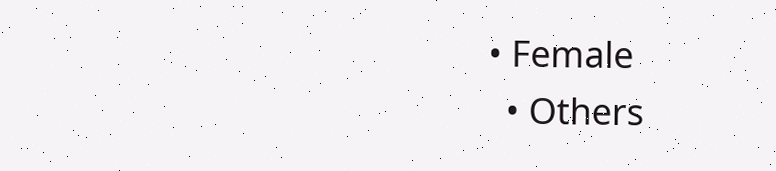• Female
  • Others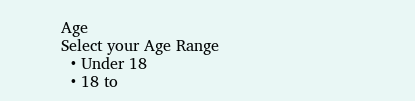Age
Select your Age Range
  • Under 18
  • 18 to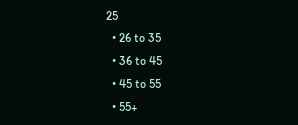25
  • 26 to 35
  • 36 to 45
  • 45 to 55
  • 55+